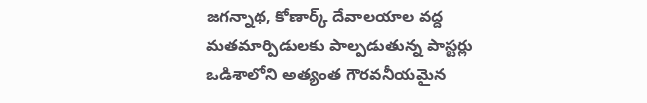జగన్నాథ, కోణార్క్ దేవాలయాల వద్ద మతమార్పిడులకు పాల్పడుతున్న పాస్టర్లు
ఒడిశాలోని అత్యంత గౌరవనీయమైన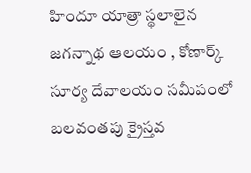హిందూ యాత్రా స్థలాలైన జగన్నాథ ఆలయం , కోణార్క్ సూర్య దేవాలయం సమీపంలో బలవంతపు క్రైస్తవ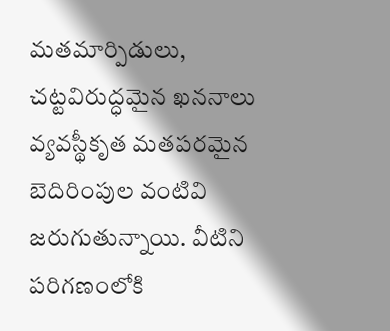మతమార్పిడులు, చట్టవిరుద్ధమైన ఖననాలు వ్యవస్థీకృత మతపరమైన బెదిరింపుల వంటివి జరుగుతున్నాయి. వీటిని పరిగణంలోకి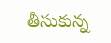తీసుకున్న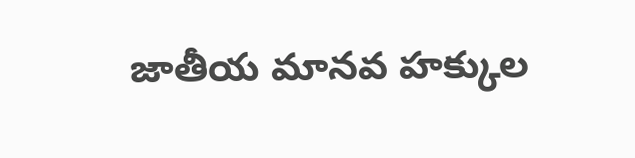జాతీయ మానవ హక్కుల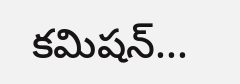కమిషన్...